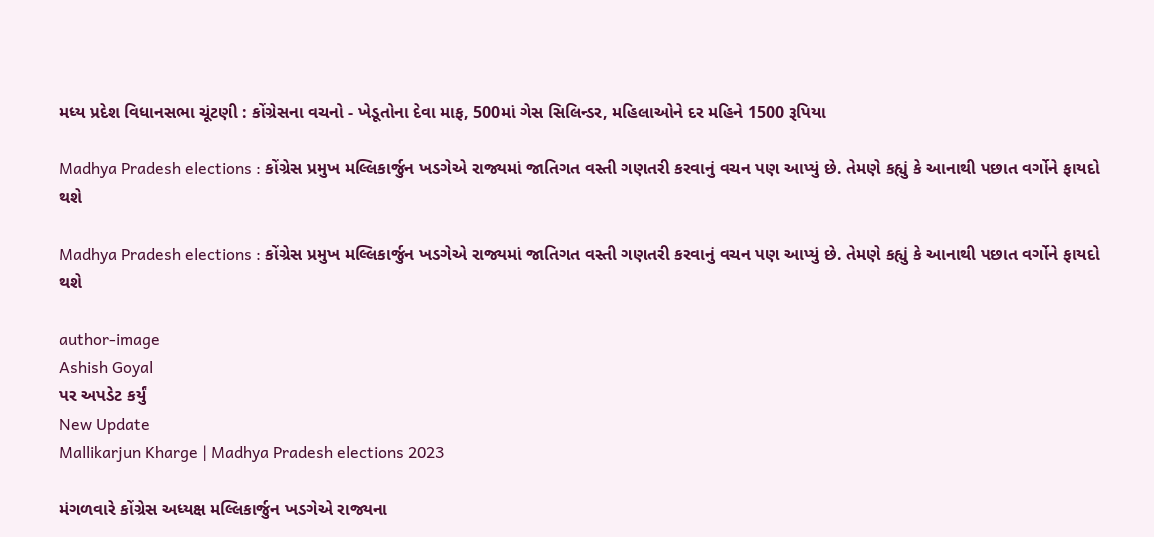મધ્ય પ્રદેશ વિધાનસભા ચૂંટણી : કોંગ્રેસના વચનો - ખેડૂતોના દેવા માફ, 500માં ગેસ સિલિન્ડર, મહિલાઓને દર મહિને 1500 રૂપિયા

Madhya Pradesh elections : કોંગ્રેસ પ્રમુખ મલ્લિકાર્જુન ખડગેએ રાજ્યમાં જાતિગત વસ્તી ગણતરી કરવાનું વચન પણ આપ્યું છે. તેમણે કહ્યું કે આનાથી પછાત વર્ગોને ફાયદો થશે

Madhya Pradesh elections : કોંગ્રેસ પ્રમુખ મલ્લિકાર્જુન ખડગેએ રાજ્યમાં જાતિગત વસ્તી ગણતરી કરવાનું વચન પણ આપ્યું છે. તેમણે કહ્યું કે આનાથી પછાત વર્ગોને ફાયદો થશે

author-image
Ashish Goyal
પર અપડેટ કર્યું
New Update
Mallikarjun Kharge | Madhya Pradesh elections 2023

મંગળવારે કોંગ્રેસ અધ્યક્ષ મલ્લિકાર્જુન ખડગેએ રાજ્યના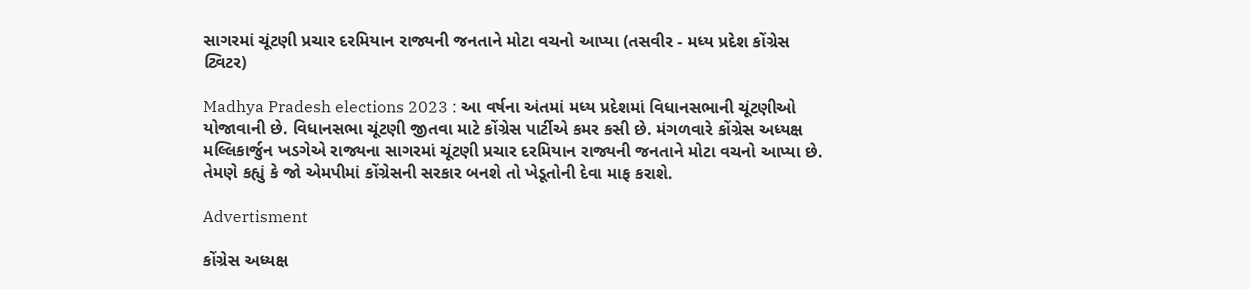સાગરમાં ચૂંટણી પ્રચાર દરમિયાન રાજ્યની જનતાને મોટા વચનો આપ્યા (તસવીર - મધ્ય પ્રદેશ કોંગ્રેસ ટ્વિટર)

Madhya Pradesh elections 2023 : આ વર્ષના અંતમાં મધ્ય પ્રદેશમાં વિધાનસભાની ચૂંટણીઓ યોજાવાની છે. વિધાનસભા ચૂંટણી જીતવા માટે કોંગ્રેસ પાર્ટીએ કમર કસી છે. મંગળવારે કોંગ્રેસ અધ્યક્ષ મલ્લિકાર્જુન ખડગેએ રાજ્યના સાગરમાં ચૂંટણી પ્રચાર દરમિયાન રાજ્યની જનતાને મોટા વચનો આપ્યા છે. તેમણે કહ્યું કે જો એમપીમાં કોંગ્રેસની સરકાર બનશે તો ખેડૂતોની દેવા માફ કરાશે.

Advertisment

કોંગ્રેસ અધ્યક્ષ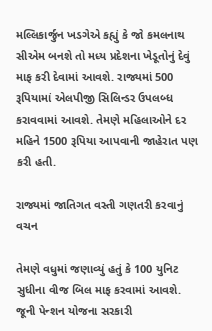મલ્લિકાર્જુન ખડગેએ કહ્યું કે જો કમલનાથ સીએમ બનશે તો મધ્ય પ્રદેશના ખેડૂતોનું દેવું માફ કરી દેવામાં આવશે. રાજ્યમાં 500 રૂપિયામાં એલપીજી સિલિન્ડર ઉપલબ્ધ કરાવવામાં આવશે. તેમણે મહિલાઓને દર મહિને 1500 રૂપિયા આપવાની જાહેરાત પણ કરી હતી.

રાજ્યમાં જાતિગત વસ્તી ગણતરી કરવાનું વચન

તેમણે વધુમાં જણાવ્યું હતું કે 100 યુનિટ સુધીના વીજ બિલ માફ કરવામાં આવશે. જૂની પેન્શન યોજના સરકારી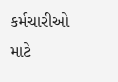કર્મચારીઓ માટે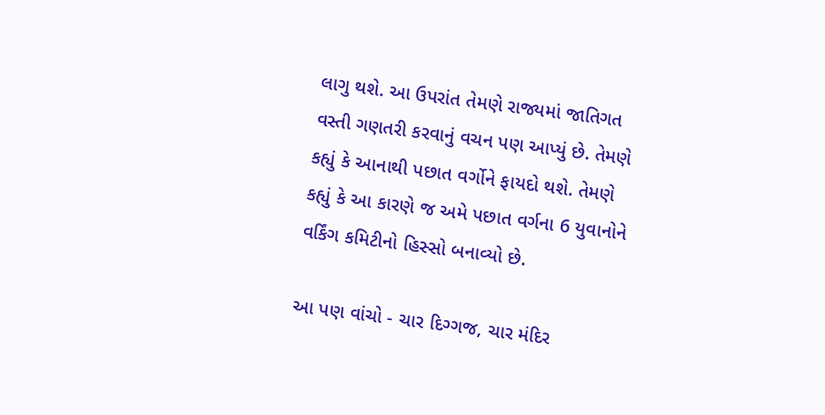લાગુ થશે. આ ઉપરાંત તેમણે રાજ્યમાં જાતિગત વસ્તી ગણતરી કરવાનું વચન પણ આપ્યું છે. તેમણે કહ્યું કે આનાથી પછાત વર્ગોને ફાયદો થશે. તેમણે કહ્યું કે આ કારણે જ અમે પછાત વર્ગના 6 યુવાનોને વર્કિંગ કમિટીનો હિસ્સો બનાવ્યો છે.

આ પણ વાંચો - ચાર દિગ્ગજ, ચાર મંદિર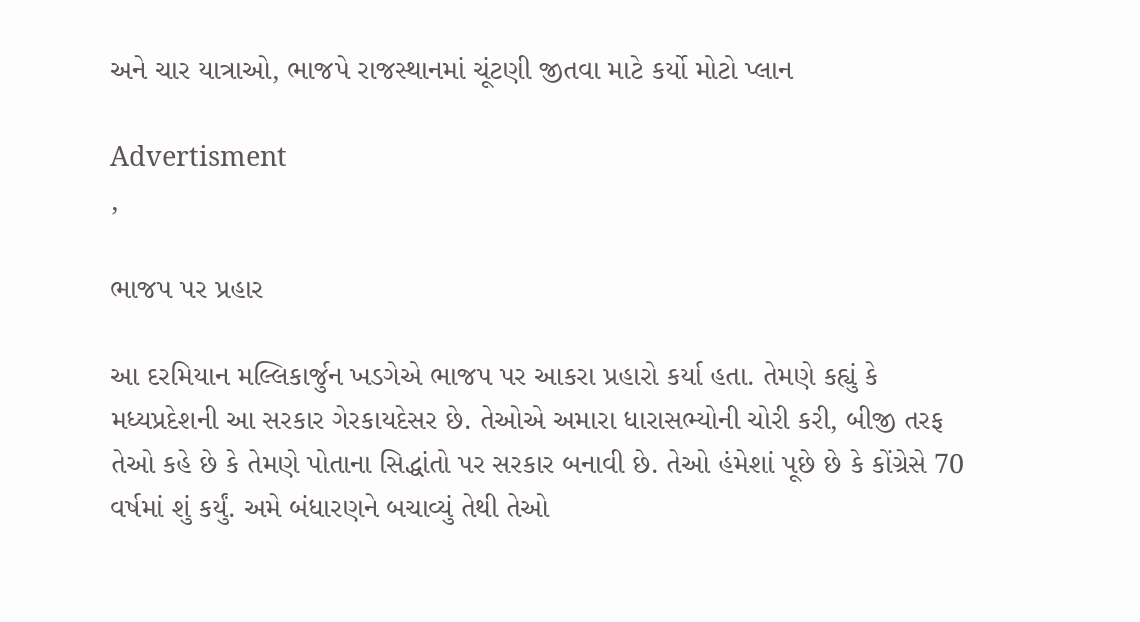અને ચાર યાત્રાઓ, ભાજપે રાજસ્થાનમાં ચૂંટણી જીતવા માટે કર્યો મોટો પ્લાન

Advertisment
,

ભાજપ પર પ્રહાર

આ દરમિયાન મલ્લિકાર્જુન ખડગેએ ભાજપ પર આકરા પ્રહારો કર્યા હતા. તેમણે કહ્યું કે મધ્યપ્રદેશની આ સરકાર ગેરકાયદેસર છે. તેઓએ અમારા ધારાસભ્યોની ચોરી કરી, બીજી તરફ તેઓ કહે છે કે તેમણે પોતાના સિદ્ધાંતો પર સરકાર બનાવી છે. તેઓ હંમેશાં પૂછે છે કે કોંગ્રેસે 70 વર્ષમાં શું કર્યું. અમે બંધારણને બચાવ્યું તેથી તેઓ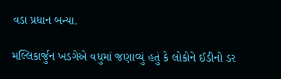વડા પ્રધાન બન્યા.

મલ્લિકાર્જુન ખડગેએ વધુમાં જણાવ્યું હતું કે લોકોને ઈડીનો ડર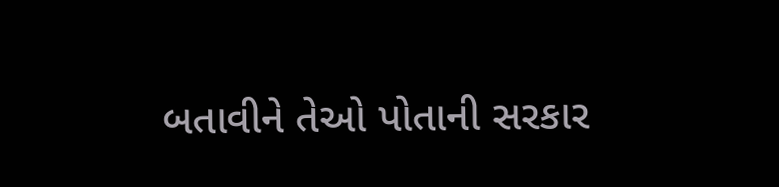બતાવીને તેઓ પોતાની સરકાર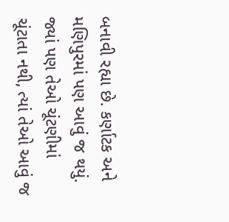બનાવી રહ્યા છે. કર્ણાટક અને મણિપુરમાં પણ આવું જ થયું. જ્યાં પણ તેઓ ચૂંટણીમાં ચૂંટાતા નથી, ત્યાં તેઓ આવું જ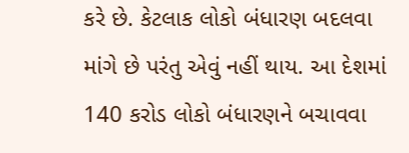કરે છે. કેટલાક લોકો બંધારણ બદલવા માંગે છે પરંતુ એવું નહીં થાય. આ દેશમાં 140 કરોડ લોકો બંધારણને બચાવવા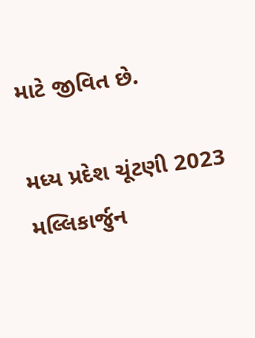માટે જીવિત છે.

મધ્ય પ્રદેશ ચૂંટણી 2023 મલ્લિકાર્જુન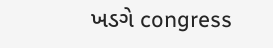ખડગે congress